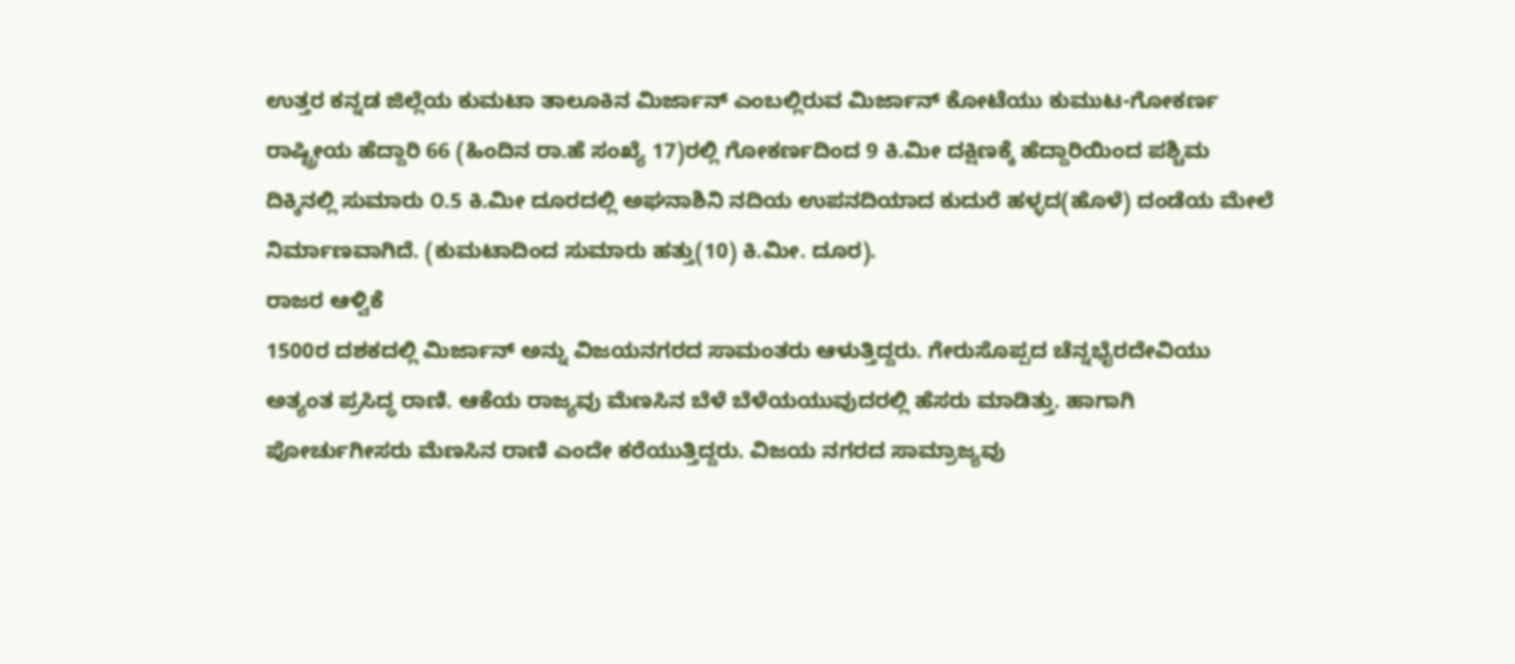ಉತ್ತರ ಕನ್ನಡ ಜಿಲ್ಲೆಯ ಕುಮಟಾ ತಾಲೂಕಿನ ಮಿರ್ಜಾನ್ ಎಂಬಲ್ಲಿರುವ ಮಿರ್ಜಾನ್ ಕೋಟೆಯು ಕುಮುಟ-ಗೋಕರ್ಣ ರಾಷ್ಟ್ರೀಯ ಹೆದ್ದಾರಿ 66 (ಹಿಂದಿನ ರಾ.ಹೆ ಸಂಖ್ಯೆ 17)ರಲ್ಲಿ ಗೋಕರ್ಣದಿಂದ 9 ಕಿ.ಮೀ ದಕ್ಷಿಣಕ್ಕೆ ಹೆದ್ದಾರಿಯಿಂದ ಪಶ್ಚಿಮ ದಿಕ್ಕಿನಲ್ಲಿ ಸುಮಾರು ೦.5 ಕಿ.ಮೀ ದೂರದಲ್ಲಿ ಅಘನಾಶಿನಿ ನದಿಯ ಉಪನದಿಯಾದ ಕುದುರೆ ಹಳ್ಳದ(ಹೊಳೆ) ದಂಡೆಯ ಮೇಲೆ ನಿರ್ಮಾಣವಾಗಿದೆ. (ಕುಮಟಾದಿಂದ ಸುಮಾರು ಹತ್ತು(10) ಕಿ.ಮೀ. ದೂರ).
ರಾಜರ ಆಳ್ವಿಕೆ
1500ರ ದಶಕದಲ್ಲಿ ಮಿರ್ಜಾನ್ ಅನ್ನು ವಿಜಯನಗರದ ಸಾಮಂತರು ಆಳುತ್ತಿದ್ದರು. ಗೇರುಸೊಪ್ಪದ ಚೆನ್ನಭೈರದೇವಿಯು ಅತ್ಯಂತ ಪ್ರಸಿದ್ಧ ರಾಣಿ. ಆಕೆಯ ರಾಜ್ಯವು ಮೆಣಸಿನ ಬೆಳೆ ಬೆಳೆಯಯುವುದರಲ್ಲಿ ಹೆಸರು ಮಾಡಿತ್ತು. ಹಾಗಾಗಿ ಪೋರ್ಚುಗೀಸರು ಮೆಣಸಿನ ರಾಣಿ ಎಂದೇ ಕರೆಯುತ್ತಿದ್ದರು. ವಿಜಯ ನಗರದ ಸಾಮ್ರಾಜ್ಯವು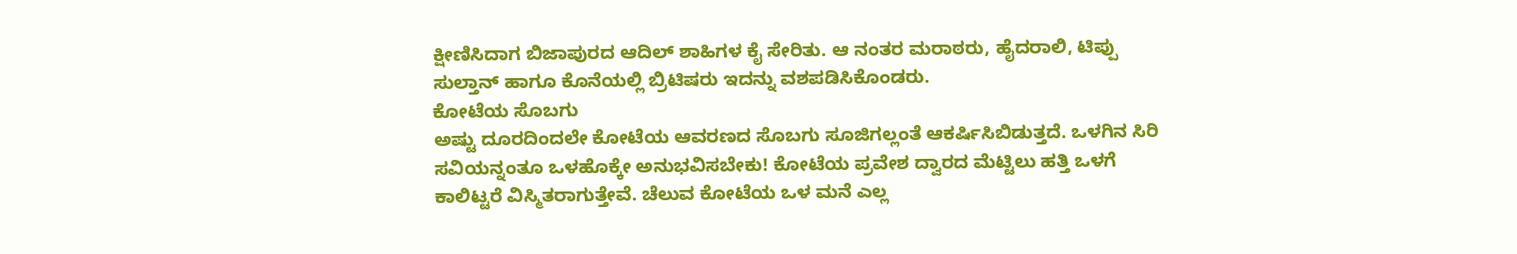ಕ್ಷೀಣಿಸಿದಾಗ ಬಿಜಾಪುರದ ಆದಿಲ್ ಶಾಹಿಗಳ ಕೈ ಸೇರಿತು. ಆ ನಂತರ ಮರಾಠರು, ಹೈದರಾಲಿ, ಟಿಪ್ಪು ಸುಲ್ತಾನ್ ಹಾಗೂ ಕೊನೆಯಲ್ಲಿ ಬ್ರಿಟಿಷರು ಇದನ್ನು ವಶಪಡಿಸಿಕೊಂಡರು.
ಕೋಟೆಯ ಸೊಬಗು
ಅಷ್ಟು ದೂರದಿಂದಲೇ ಕೋಟೆಯ ಆವರಣದ ಸೊಬಗು ಸೂಜಿಗಲ್ಲಂತೆ ಆಕರ್ಷಿಸಿಬಿಡುತ್ತದೆ. ಒಳಗಿನ ಸಿರಿ ಸವಿಯನ್ನಂತೂ ಒಳಹೊಕ್ಕೇ ಅನುಭವಿಸಬೇಕು! ಕೋಟೆಯ ಪ್ರವೇಶ ದ್ವಾರದ ಮೆಟ್ಟಿಲು ಹತ್ತಿ ಒಳಗೆ ಕಾಲಿಟ್ಟರೆ ವಿಸ್ಮಿತರಾಗುತ್ತೇವೆ. ಚೆಲುವ ಕೋಟೆಯ ಒಳ ಮನೆ ಎಲ್ಲ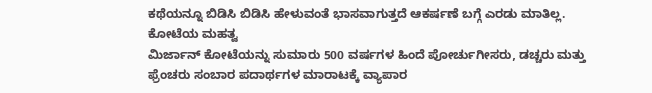ಕಥೆಯನ್ನೂ ಬಿಡಿಸಿ ಬಿಡಿಸಿ ಹೇಳುವಂತೆ ಭಾಸವಾಗುತ್ತದೆ ಆಕರ್ಷಣೆ ಬಗ್ಗೆ ಎರಡು ಮಾತಿಲ್ಲ.
ಕೋಟೆಯ ಮಹತ್ವ
ಮಿರ್ಜಾನ್ ಕೋಟೆಯನ್ನು ಸುಮಾರು 500 ವರ್ಷಗಳ ಹಿಂದೆ ಪೋರ್ಚುಗೀಸರು, ಡಚ್ಚರು ಮತ್ತು ಫ್ರೆಂಚರು ಸಂಬಾರ ಪದಾರ್ಥಗಳ ಮಾರಾಟಕ್ಕೆ ವ್ಯಾಪಾರ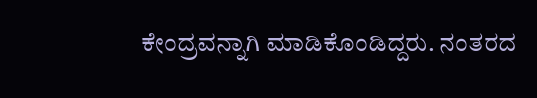ಕೇಂದ್ರವನ್ನಾಗಿ ಮಾಡಿಕೊಂಡಿದ್ದರು. ನಂತರದ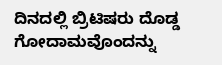ದಿನದಲ್ಲಿ ಬ್ರಿಟಿಷರು ದೊಡ್ಡ ಗೋದಾಮವೊಂದನ್ನು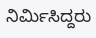ನಿರ್ಮಿಸಿದ್ದರು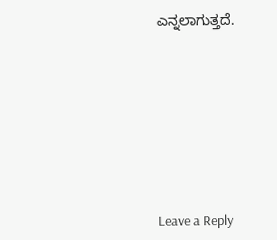ಎನ್ನಲಾಗುತ್ತದೆ.









Leave a Reply